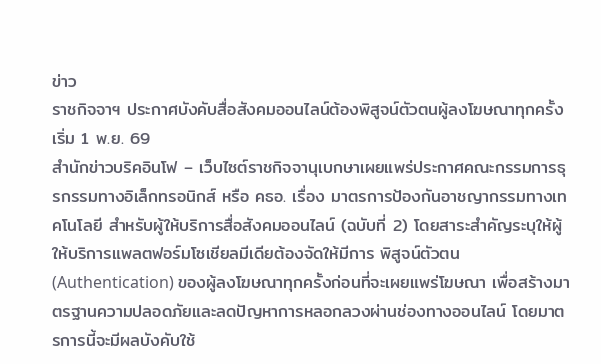ข่าว
ราชกิจจาฯ ประกาศบังคับสื่อสังคมออนไลน์ต้องพิสูจน์ตัวตนผู้ลงโฆษณาทุกครั้ง เริ่ม 1 พ.ย. 69
สำนักข่าวบริคอินโฟ – เว็บไซต์ราชกิจจานุเบกษาเผยแพร่ประกาศคณะกรรมการธุรกรรมทางอิเล็กทรอนิกส์ หรือ คธอ. เรื่อง มาตรการป้องกันอาชญากรรมทางเทคโนโลยี สำหรับผู้ให้บริการสื่อสังคมออนไลน์ (ฉบับที่ 2) โดยสาระสำคัญระบุให้ผู้ให้บริการแพลตฟอร์มโซเชียลมีเดียต้องจัดให้มีการ พิสูจน์ตัวตน (Authentication) ของผู้ลงโฆษณาทุกครั้งก่อนที่จะเผยแพร่โฆษณา เพื่อสร้างมาตรฐานความปลอดภัยและลดปัญหาการหลอกลวงผ่านช่องทางออนไลน์ โดยมาตรการนี้จะมีผลบังคับใช้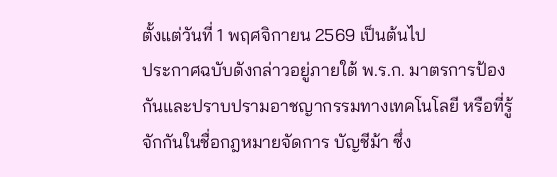ตั้งแต่วันที่ 1 พฤศจิกายน 2569 เป็นต้นไป
ประกาศฉบับดังกล่าวอยู่ภายใต้ พ.ร.ก. มาตรการป้องกันและปราบปรามอาชญากรรมทางเทคโนโลยี หรือที่รู้จักกันในชื่อกฎหมายจัดการ บัญชีม้า ซึ่ง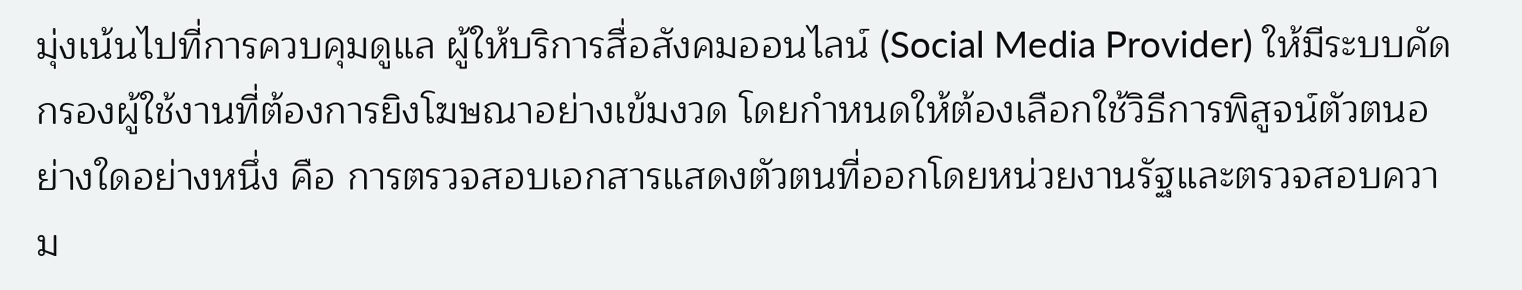มุ่งเน้นไปที่การควบคุมดูแล ผู้ให้บริการสื่อสังคมออนไลน์ (Social Media Provider) ให้มีระบบคัดกรองผู้ใช้งานที่ต้องการยิงโฆษณาอย่างเข้มงวด โดยกำหนดให้ต้องเลือกใช้วิธีการพิสูจน์ตัวตนอย่างใดอย่างหนึ่ง คือ การตรวจสอบเอกสารแสดงตัวตนที่ออกโดยหน่วยงานรัฐและตรวจสอบความ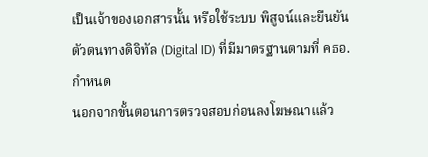เป็นเจ้าของเอกสารนั้น หรือใช้ระบบ พิสูจน์และยืนยันตัวตนทางดิจิทัล (Digital ID) ที่มีมาตรฐานตามที่ คธอ. กำหนด
นอกจากขั้นตอนการตรวจสอบก่อนลงโฆษณาแล้ว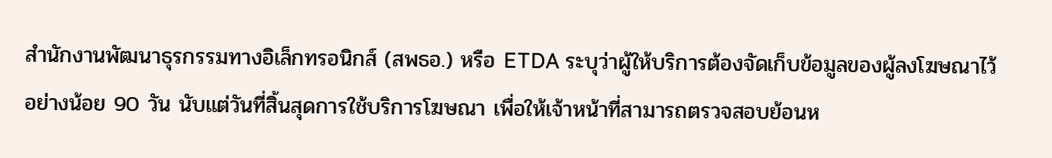สำนักงานพัฒนาธุรกรรมทางอิเล็กทรอนิกส์ (สพธอ.) หรือ ETDA ระบุว่าผู้ให้บริการต้องจัดเก็บข้อมูลของผู้ลงโฆษณาไว้อย่างน้อย 90 วัน นับแต่วันที่สิ้นสุดการใช้บริการโฆษณา เพื่อให้เจ้าหน้าที่สามารถตรวจสอบย้อนห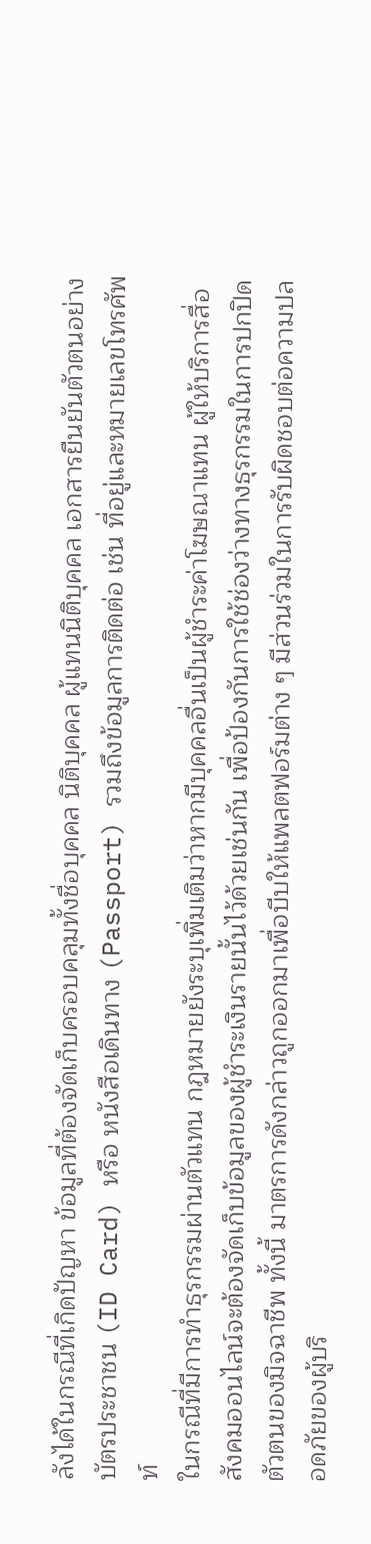ลังได้ในกรณีที่เกิดปัญหา ข้อมูลที่ต้องจัดเก็บครอบคลุมทั้งชื่อบุคคล นิติบุคคล ผู้แทนนิติบุคคล เอกสารยืนยันตัวตนอย่าง บัตรประชาชน (ID Card) หรือ หนังสือเดินทาง (Passport) รวมถึงข้อมูลการติดต่อ เช่น ที่อยู่และหมายเลขโทรศัพท์
ในกรณีที่มีการทำธุรกรรมผ่านตัวแทน กฎหมายยังระบุเพิ่มเติมว่าหากมีบุคคลอื่นเป็นผู้ชำระค่าโฆษณาแทน ผู้ให้บริการสื่อสังคมออนไลน์จะต้องจัดเก็บข้อมูลของผู้ชำระเงินรายนั้นไว้ด้วยเช่นกัน เพื่อป้องกันการใช้ช่องว่างทางธุรกรรมในการปกปิดตัวตนของมิจฉาชีพ ทั้งนี้ มาตรการดังกล่าวถูกออกมาเพื่อบีบให้แพลตฟอร์มต่าง ๆ มีส่วนร่วมในการรับผิดชอบต่อความปลอดภัยของผู้บริ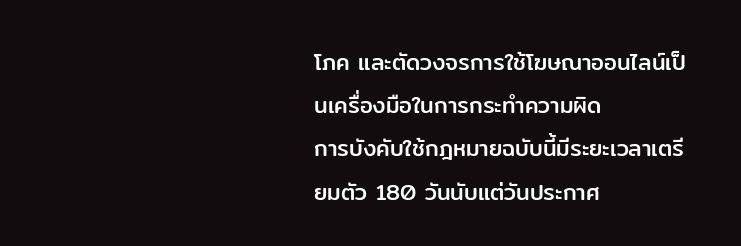โภค และตัดวงจรการใช้โฆษณาออนไลน์เป็นเครื่องมือในการกระทำความผิด
การบังคับใช้กฎหมายฉบับนี้มีระยะเวลาเตรียมตัว 180 วันนับแต่วันประกาศ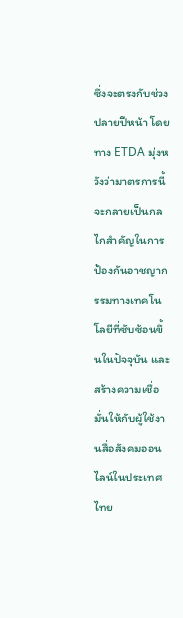ซึ่งจะตรงกับช่วงปลายปีหน้า โดยทาง ETDA มุ่งหวังว่ามาตรการนี้จะกลายเป็นกลไกสำคัญในการป้องกันอาชญากรรมทางเทคโนโลยีที่ซับซ้อนขึ้นในปัจจุบัน และสร้างความเชื่อมั่นให้กับผู้ใช้งานสื่อสังคมออนไลน์ในประเทศไทย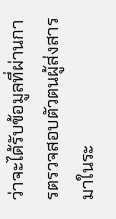ว่าจะได้รับข้อมูลที่ผ่านการตรวจสอบตัวตนผู้ส่งสารมาในระ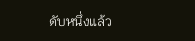ดับหนึ่งแล้ว